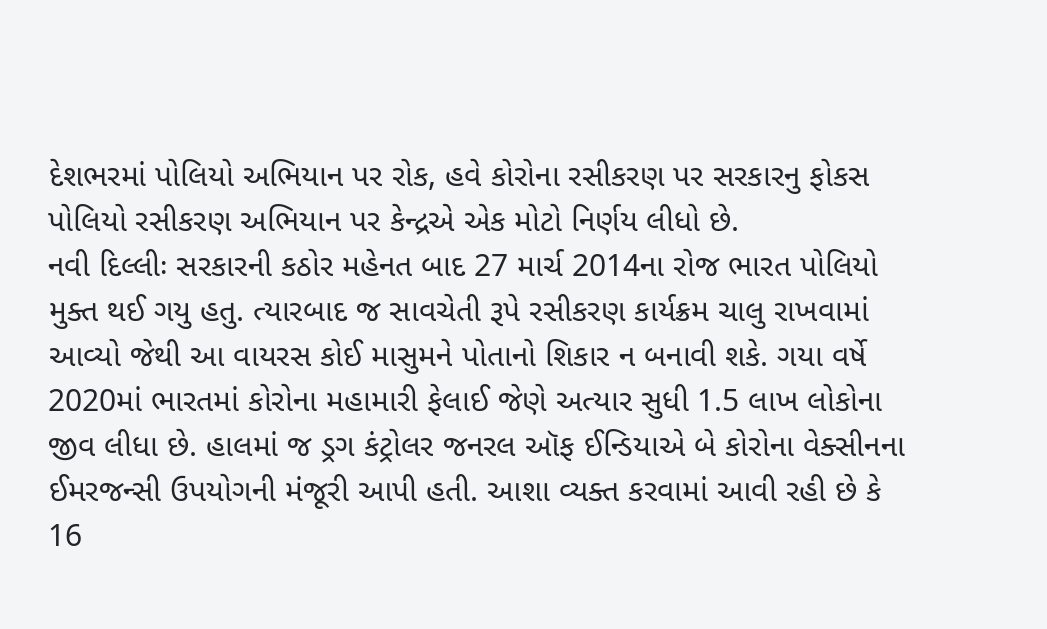દેશભરમાં પોલિયો અભિયાન પર રોક, હવે કોરોના રસીકરણ પર સરકારનુ ફોકસ
પોલિયો રસીકરણ અભિયાન પર કેન્દ્રએ એક મોટો નિર્ણય લીધો છે.
નવી દિલ્લીઃ સરકારની કઠોર મહેનત બાદ 27 માર્ચ 2014ના રોજ ભારત પોલિયો મુક્ત થઈ ગયુ હતુ. ત્યારબાદ જ સાવચેતી રૂપે રસીકરણ કાર્યક્રમ ચાલુ રાખવામાં આવ્યો જેથી આ વાયરસ કોઈ માસુમને પોતાનો શિકાર ન બનાવી શકે. ગયા વર્ષે 2020માં ભારતમાં કોરોના મહામારી ફેલાઈ જેણે અત્યાર સુધી 1.5 લાખ લોકોના જીવ લીધા છે. હાલમાં જ ડ્રગ કંટ્રોલર જનરલ ઑફ ઈન્ડિયાએ બે કોરોના વેક્સીનના ઈમરજન્સી ઉપયોગની મંજૂરી આપી હતી. આશા વ્યક્ત કરવામાં આવી રહી છે કે 16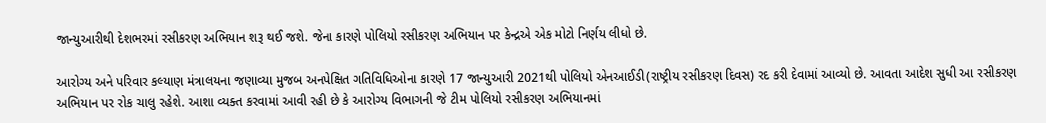જાન્યુઆરીથી દેશભરમાં રસીકરણ અભિયાન શરૂ થઈ જશે. જેના કારણે પોલિયો રસીકરણ અભિયાન પર કેન્દ્રએ એક મોટો નિર્ણય લીધો છે.

આરોગ્ય અને પરિવાર કલ્યાણ મંત્રાલયના જણાવ્યા મુજબ અનપેક્ષિત ગતિવિધિઓના કારણે 17 જાન્યુઆરી 2021થી પોલિયો એનઆઈડી(રાષ્ટ્રીય રસીકરણ દિવસ) રદ કરી દેવામાં આવ્યો છે. આવતા આદેશ સુધી આ રસીકરણ અભિયાન પર રોક ચાલુ રહેશે. આશા વ્યક્ત કરવામાં આવી રહી છે કે આરોગ્ય વિભાગની જે ટીમ પોલિયો રસીકરણ અભિયાનમાં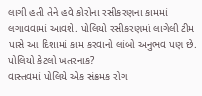લાગી હતી તેને હવે કોરોના રસીકરણના કામમાં લગાવવામાં આવશે. પોલિયો રસીકરણમાં લાગેલી ટીમ પાસે આ દિશામાં કામ કરવાનો લાંબો અનુભવ પણ છે.
પોલિયો કેટલો ખતરનાક?
વાસ્તવમાં પોલિયે એક સંક્રમક રોગ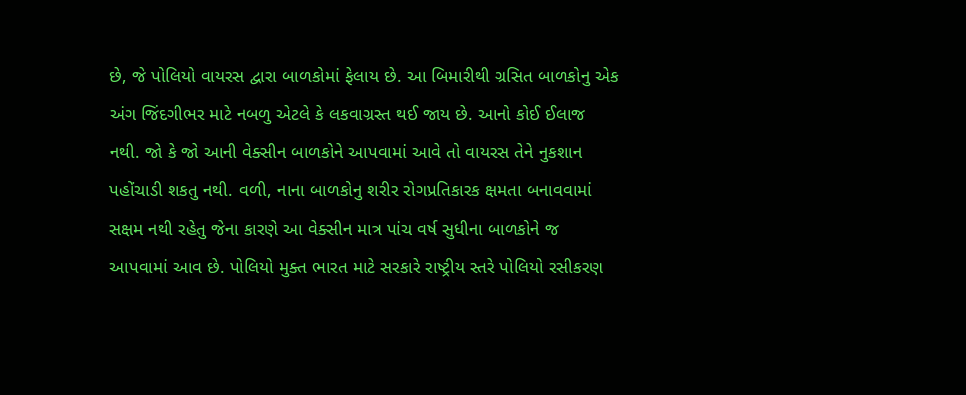છે, જે પોલિયો વાયરસ દ્વારા બાળકોમાં ફેલાય છે. આ બિમારીથી ગ્રસિત બાળકોનુ એક અંગ જિંદગીભર માટે નબળુ એટલે કે લકવાગ્રસ્ત થઈ જાય છે. આનો કોઈ ઈલાજ નથી. જો કે જો આની વેક્સીન બાળકોને આપવામાં આવે તો વાયરસ તેને નુકશાન પહોંચાડી શકતુ નથી. વળી, નાના બાળકોનુ શરીર રોગપ્રતિકારક ક્ષમતા બનાવવામાં સક્ષમ નથી રહેતુ જેના કારણે આ વેક્સીન માત્ર પાંચ વર્ષ સુધીના બાળકોને જ આપવામાં આવ છે. પોલિયો મુક્ત ભારત માટે સરકારે રાષ્ટ્રીય સ્તરે પોલિયો રસીકરણ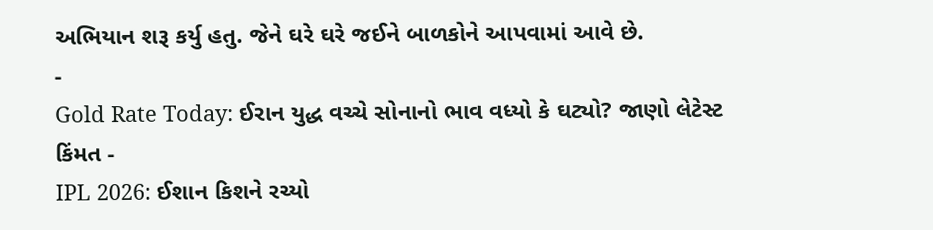અભિયાન શરૂ કર્યુ હતુ. જેને ઘરે ઘરે જઈને બાળકોને આપવામાં આવે છે.
-
Gold Rate Today: ઈરાન યુદ્ધ વચ્ચે સોનાનો ભાવ વધ્યો કે ઘટ્યો? જાણો લેટેસ્ટ કિંમત -
IPL 2026: ઈશાન કિશને રચ્યો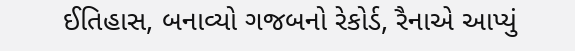ઈતિહાસ, બનાવ્યો ગજબનો રેકોર્ડ, રૈનાએ આપ્યું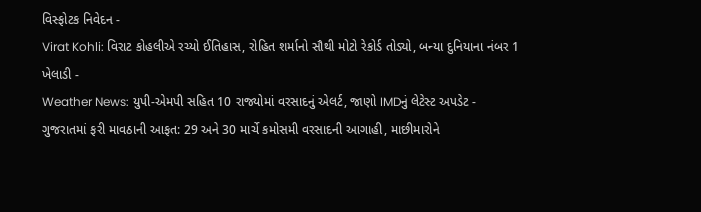વિસ્ફોટક નિવેદન -
Virat Kohli: વિરાટ કોહલીએ રચ્યો ઈતિહાસ, રોહિત શર્માનો સૌથી મોટો રેકોર્ડ તોડ્યો, બન્યા દુનિયાના નંબર 1 ખેલાડી -
Weather News: યુપી-એમપી સહિત 10 રાજ્યોમાં વરસાદનું એલર્ટ, જાણો IMDનું લેટેસ્ટ અપડેટ -
ગુજરાતમાં ફરી માવઠાની આફત: 29 અને 30 માર્ચે કમોસમી વરસાદની આગાહી, માછીમારોને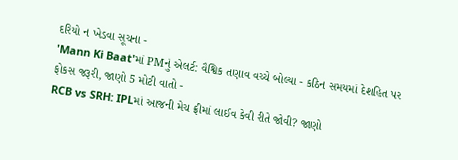દરિયો ન ખેડવા સૂચના -
'Mann Ki Baat'માં PMનું એલર્ટ: વૈશ્વિક તણાવ વચ્ચે બોલ્યા - કઠિન સમયમાં દેશહિત પર ફોકસ જરૂરી, જાણો 5 મોટી વાતો -
RCB vs SRH: IPLમાં આજની મેચ ફ્રીમાં લાઈવ કેવી રીતે જોવી? જાણો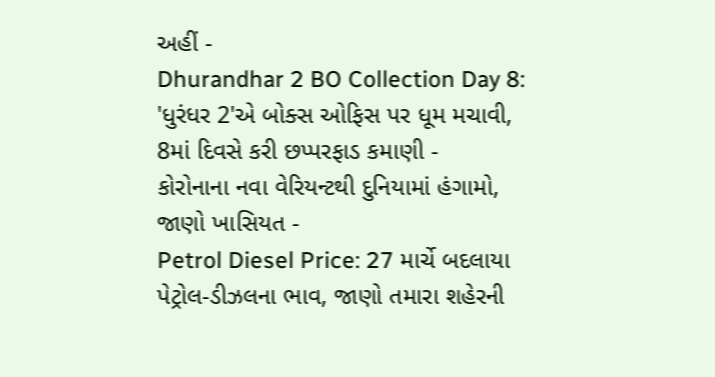અહીં -
Dhurandhar 2 BO Collection Day 8: 'ધુરંધર 2'એ બોક્સ ઓફિસ પર ધૂમ મચાવી, 8માં દિવસે કરી છપ્પરફાડ કમાણી -
કોરોનાના નવા વેરિયન્ટથી દુનિયામાં હંગામો, જાણો ખાસિયત -
Petrol Diesel Price: 27 માર્ચે બદલાયા પેટ્રોલ-ડીઝલના ભાવ, જાણો તમારા શહેરની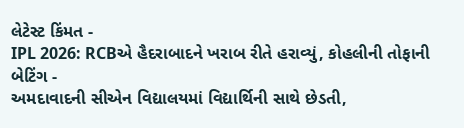લેટેસ્ટ કિંમત -
IPL 2026: RCBએ હૈદરાબાદને ખરાબ રીતે હરાવ્યું, કોહલીની તોફાની બેટિંગ -
અમદાવાદની સીએન વિદ્યાલયમાં વિદ્યાર્થિની સાથે છેડતી,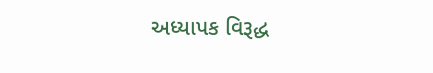અધ્યાપક વિરૂદ્ધ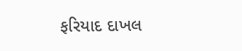ફરિયાદ દાખલ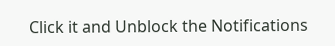Click it and Unblock the Notifications